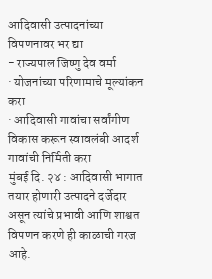आदिवासी उत्पादनांच्या विपणनावर भर द्या
- राज्यपाल जिष्णु देव वर्मा
· योजनांच्या परिणामाचे मूल्यांकन करा
· आदिवासी गावांचा सर्वांगीण विकास करून स्वावलंबी आदर्श गावांची निर्मिती करा
मुंबई दि. २४ : आदिवासी भागात तयार होणारी उत्पादने दर्जेदार असून त्यांचे प्रभावी आणि शाश्वत विपणन करणे ही काळाची गरज आहे.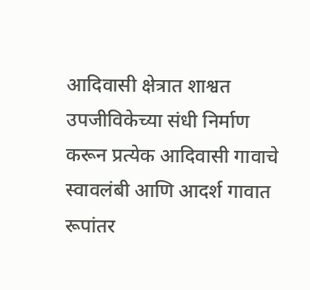आदिवासी क्षेत्रात शाश्वत उपजीविकेच्या संधी निर्माण करून प्रत्येक आदिवासी गावाचे स्वावलंबी आणि आदर्श गावात रूपांतर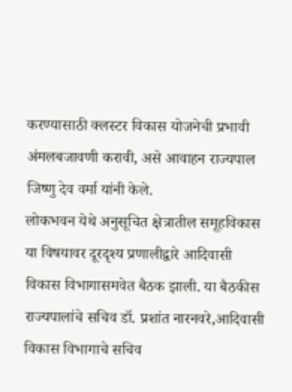करण्यासाठी क्लस्टर विकास योजनेची प्रभावी अंमलबजावणी करावी, असे आवाहन राज्यपाल जिष्णु देव वर्मा यांनी केले.
लोकभवन येथे अनुसूचित क्षेत्रातील समूहविकास या विषयावर दूरदृश्य प्रणालीद्वारे आदिवासी विकास विभागासमवेत बैठक झाली. या बैठकीस राज्यपालांचे सचिव डॉ. प्रशांत नारनवरे,आदिवासी विकास विभागाचे सचिव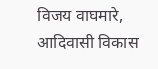विजय वाघमारे, आदिवासी विकास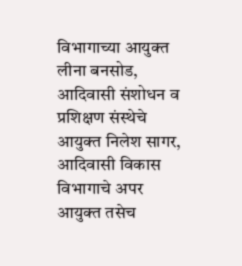विभागाच्या आयुक्त लीना बनसोड, आदिवासी संशोधन व प्रशिक्षण संस्थेचे आयुक्त निलेश सागर, आदिवासी विकास विभागाचे अपर आयुक्त तसेच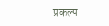प्रकल्प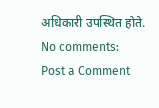अधिकारी उपस्थित होते.
No comments:
Post a Comment